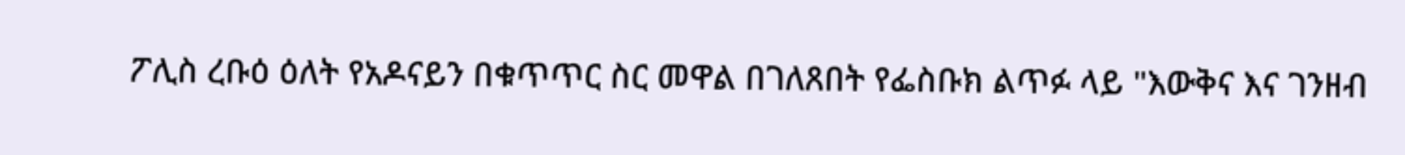ፖሊስ ረቡዕ ዕለት የአዶናይን በቁጥጥር ስር መዋል በገለጸበት የፌስቡክ ልጥፉ ላይ "እውቅና እና ገንዘብ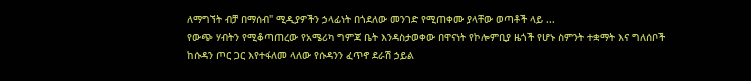ለማግኘት ብቻ በማሰብ" ሚዲያዎችን ኃላፊነት በጎደለው መንገድ የሚጠቀሙ ያላቸው ወጣቶች ላይ ...
የውጭ ሃብትን የሚቆጣጠረው የአሜሪካ ግምጃ ቤት እንዳስታወቀው በዋናነት የኮሎምቢያ ዜጎች የሆኑ ስምንት ተቋማት እና ግለሰቦች ከሱዳን ጦር ጋር እየተፋለመ ላለው የሱዳንን ፈጥኖ ደራሽ ኃይል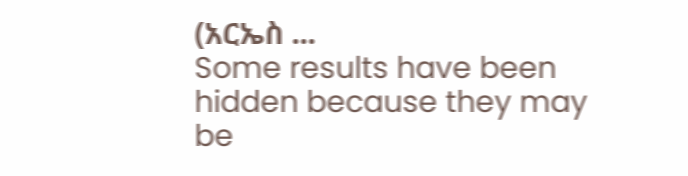(አርኤስ ...
Some results have been hidden because they may be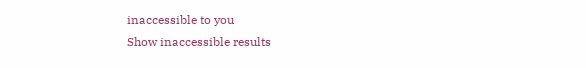inaccessible to you
Show inaccessible results